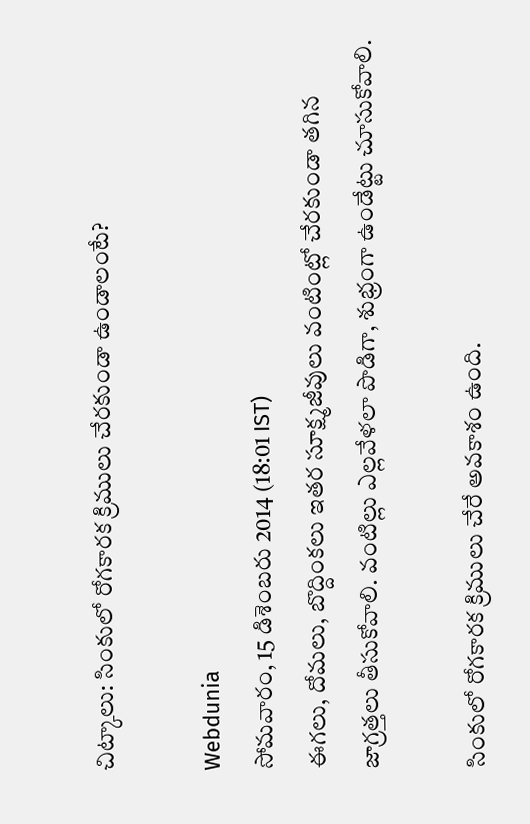చిట్కాలు: సింకులో రోగకారక క్రిములు చేరకుండా ఉండాలంటే?

Webdunia
సోమవారం, 15 డిశెంబరు 2014 (18:01 IST)
ఈగలు, దోమలు, బొద్దింకలు ఇతర సూక్ష్మజీవులు వంటింట్లో చేరకుండా తగిన జాగ్రత్తలు తీసుకోవాలి. వంటిల్లు ఎల్లవేళలా పొడిగా, శుభ్రంగా ఉండేట్టు చూసుకోవాలి.

సింకులో రోగకారక క్రిములు చేరే అవకాశం ఉంది.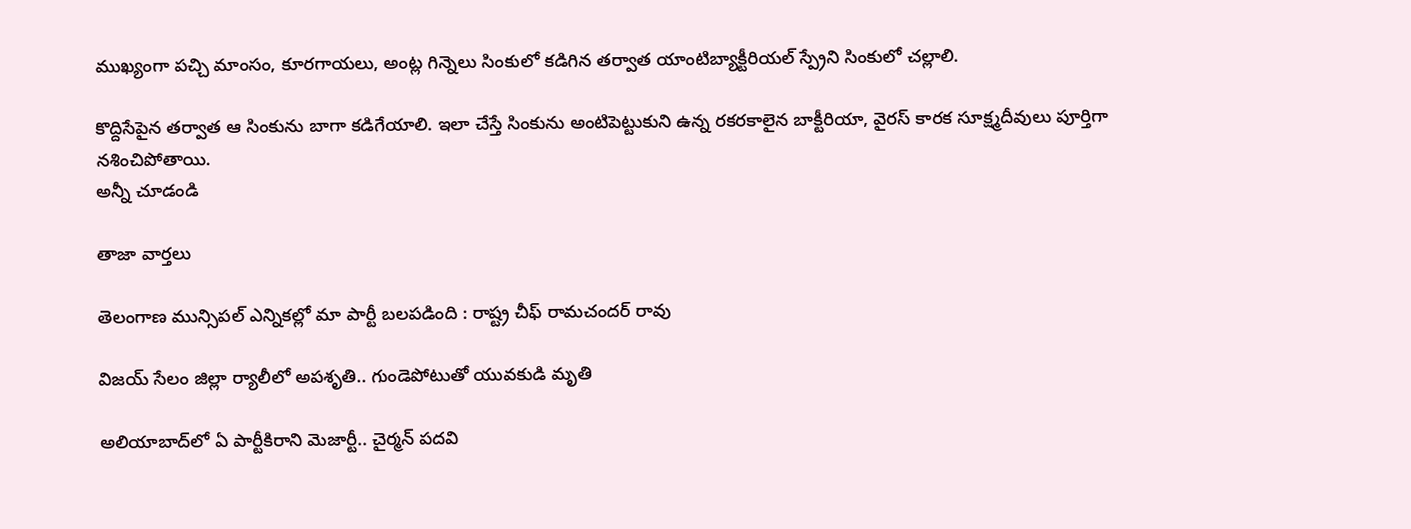ముఖ్యంగా పచ్చి మాంసం, కూరగాయలు, అంట్ల గిన్నెలు సింకులో కడిగిన తర్వాత యాంటిబ్యాక్టీరియల్ స్ప్రేని సింకులో చల్లాలి.

కొద్దిసేపైన తర్వాత ఆ సింకును బాగా కడిగేయాలి. ఇలా చేస్తే సింకును అంటిపెట్టుకుని ఉన్న రకరకాలైన బాక్టీరియా, వైరస్ కారక సూక్ష్మదీవులు పూర్తిగా నశించిపోతాయి.
అన్నీ చూడండి

తాజా వార్తలు

తెలంగాణ మున్సిపల్ ఎన్నికల్లో మా పార్టీ బలపడింది : రాష్ట్ర చీఫ్ రామచందర్ రావు

విజయ్ సేలం జిల్లా ర్యాలీలో అపశృతి.. గుండెపోటుతో యువకుడి మృతి

అలియాబాద్‌లో ఏ పార్టీకిరాని మెజార్టీ.. చైర్మన్ పదవి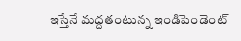ఇస్తేనే మద్దతంటున్న ఇండిపెండెంట్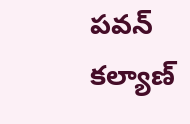పవన్ కల్యాణ్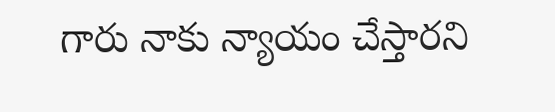గారు నాకు న్యాయం చేస్తారని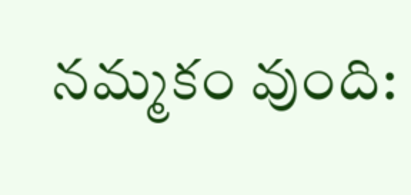నమ్మకం వుంది: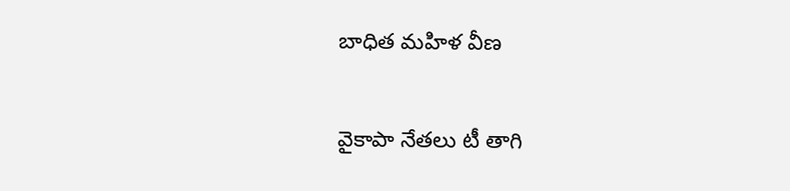బాధిత మహిళ వీణ

వైకాపా నేతలు టీ తాగి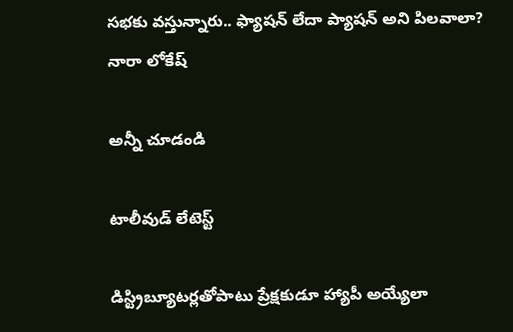సభకు వస్తున్నారు.. ఫ్యాషన్ లేదా ప్యాషన్ అని పిలవాలా? నారా లోకేష్

అన్నీ చూడండి

టాలీవుడ్ లేటెస్ట్

డిస్ట్రిబ్యూటర్లతోపాటు ప్రేక్షకుడూ హ్యాపీ అయ్యేలా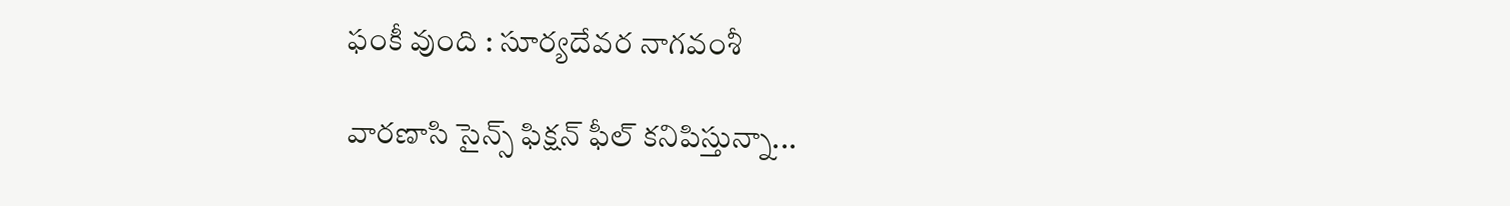ఫంకీ వుంది : సూర్యదేవర నాగవంశీ

వారణాసి సైన్స్ ఫిక్షన్ ఫీల్ కనిపిస్తున్నా...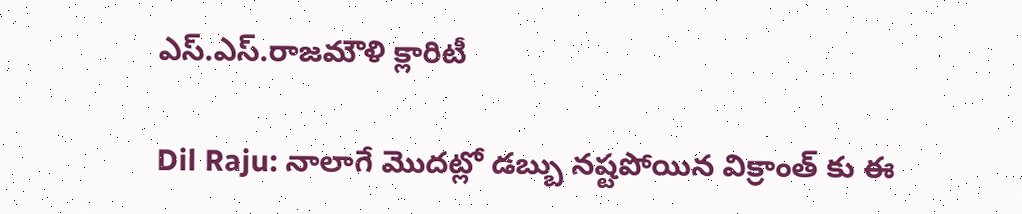ఎస్.ఎస్.రాజమౌళి క్లారిటీ

Dil Raju: నాలాగే మొదట్లో డబ్బు నష్టపోయిన విక్రాంత్ కు ఈ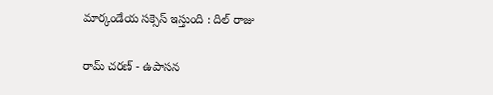మార్కండేయ సక్సెస్ ఇస్తుంది : దిల్ రాజు

రామ్ చరణ్ - ఉపాసన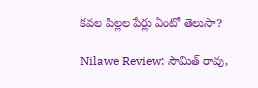కవల పిల్లల పేర్లు ఏంటో తెలుసా?

Nilawe Review: సౌమిత్ రావు,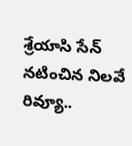శ్రేయాసి సేన్ నటించిన నిలవే రివ్యూ..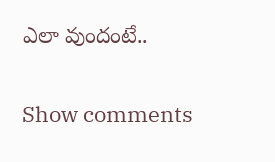ఎలా వుందంటే..

Show comments